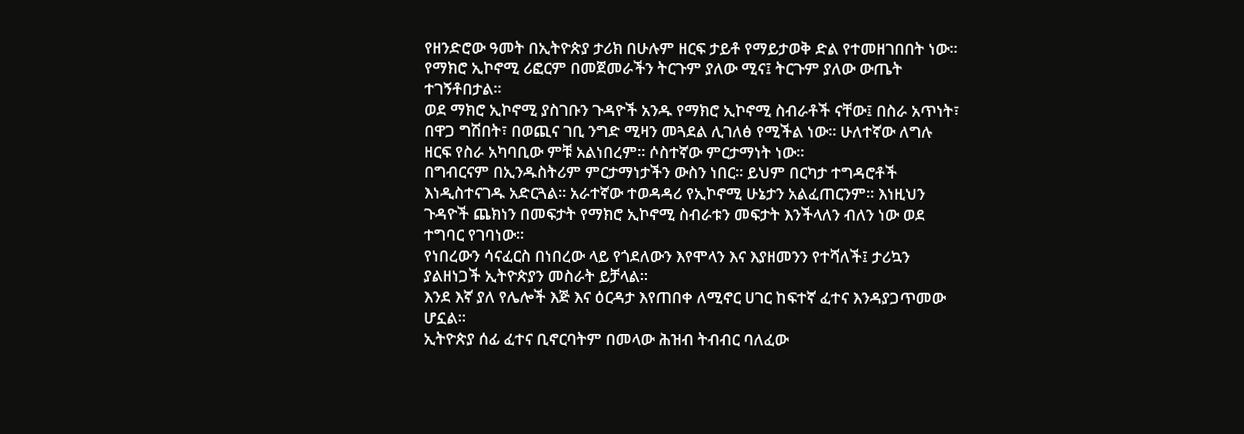የዘንድሮው ዓመት በኢትዮጵያ ታሪክ በሁሉም ዘርፍ ታይቶ የማይታወቅ ድል የተመዘገበበት ነው፡፡
የማክሮ ኢኮኖሚ ሪፎርም በመጀመራችን ትርጉም ያለው ሚና፤ ትርጉም ያለው ውጤት ተገኝቶበታል፡፡
ወደ ማክሮ ኢኮኖሚ ያስገቡን ጉዳዮች አንዱ የማክሮ ኢኮኖሚ ስብራቶች ናቸው፤ በስራ አጥነት፣ በዋጋ ግሽበት፣ በወጪና ገቢ ንግድ ሚዛን መጓደል ሊገለፅ የሚችል ነው። ሁለተኛው ለግሉ ዘርፍ የስራ አካባቢው ምቹ አልነበረም። ሶስተኛው ምርታማነት ነው።
በግብርናም በኢንዱስትሪም ምርታማነታችን ውስን ነበር። ይህም በርካታ ተግዳሮቶች እነዲስተናገዱ አድርጓል። አራተኛው ተወዳዳሪ የኢኮኖሚ ሁኔታን አልፈጠርንም። እነዚህን ጉዳዮች ጨክነን በመፍታት የማክሮ ኢኮኖሚ ስብራቱን መፍታት እንችላለን ብለን ነው ወደ ተግባር የገባነው።
የነበረውን ሳናፈርስ በነበረው ላይ የጎደለውን እየሞላን እና እያዘመንን የተሻለች፤ ታሪኳን ያልዘነጋች ኢትዮጵያን መስራት ይቻላል፡፡
እንደ እኛ ያለ የሌሎች እጅ እና ዕርዳታ እየጠበቀ ለሚኖር ሀገር ከፍተኛ ፈተና እንዳያጋጥመው ሆኗል፡፡
ኢትዮጵያ ሰፊ ፈተና ቢኖርባትም በመላው ሕዝብ ትብብር ባለፈው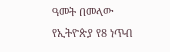ዓመት በመላው የኢትዮጵያ የ8 ነጥብ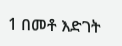1 በመቶ እድገት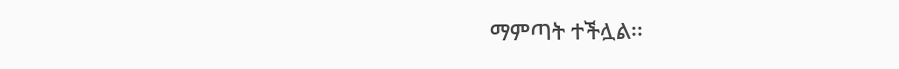ማምጣት ተችሏል፡፡